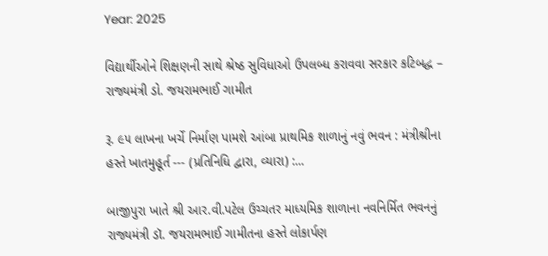Year: 2025

વિદ્યાર્થીઓને શિક્ષણની સાથે શ્રેષ્ઠ સુવિધાઓ ઉપલબ્ધ કરાવવા સરકાર કટિબદ્ધ – રાજ્યમંત્રી ડો. જયરામભાઈ ગામીત

રૂ. ૯૫ લાખના ખર્ચે નિર્માણ પામશે આંબા પ્રાથમિક શાળાનું નવું ભવન : મંત્રીશ્રીના હસ્તે ખાતમુહૂર્ત --- (પ્રતિનિધિ દ્વારા, વ્યારા) :...

બાજીપુરા ખાતે શ્રી આર.વી.પટેલ ઉચ્ચતર માધ્યમિક શાળાના નવનિર્મિત ભવનનું રાજ્યમંત્રી ડૉ. જયરામભાઈ ગામીતના હસ્તે લોકાર્પણ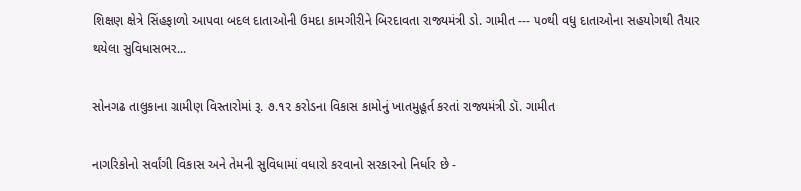શિક્ષણ ક્ષેત્રે સિંહફાળો આપવા બદલ દાતાઓની ઉમદા કામગીરીને બિરદાવતા રાજ્યમંત્રી ડો. ગામીત --- ૫૦થી વધુ દાતાઓના સહયોગથી તૈયાર થયેલા સુવિધાસભર...

સોનગઢ તાલુકાના ગ્રામીણ વિસ્તારોમાં રૂ. ૭.૧૨ કરોડના વિકાસ કામોનું ખાતમુહૂર્ત કરતાં રાજ્યમંત્રી ડૉ. ગામીત

નાગરિકોનો સર્વાંગી વિકાસ અને તેમની સુવિધામાં વધારો કરવાનો સરકારનો નિર્ધાર છે -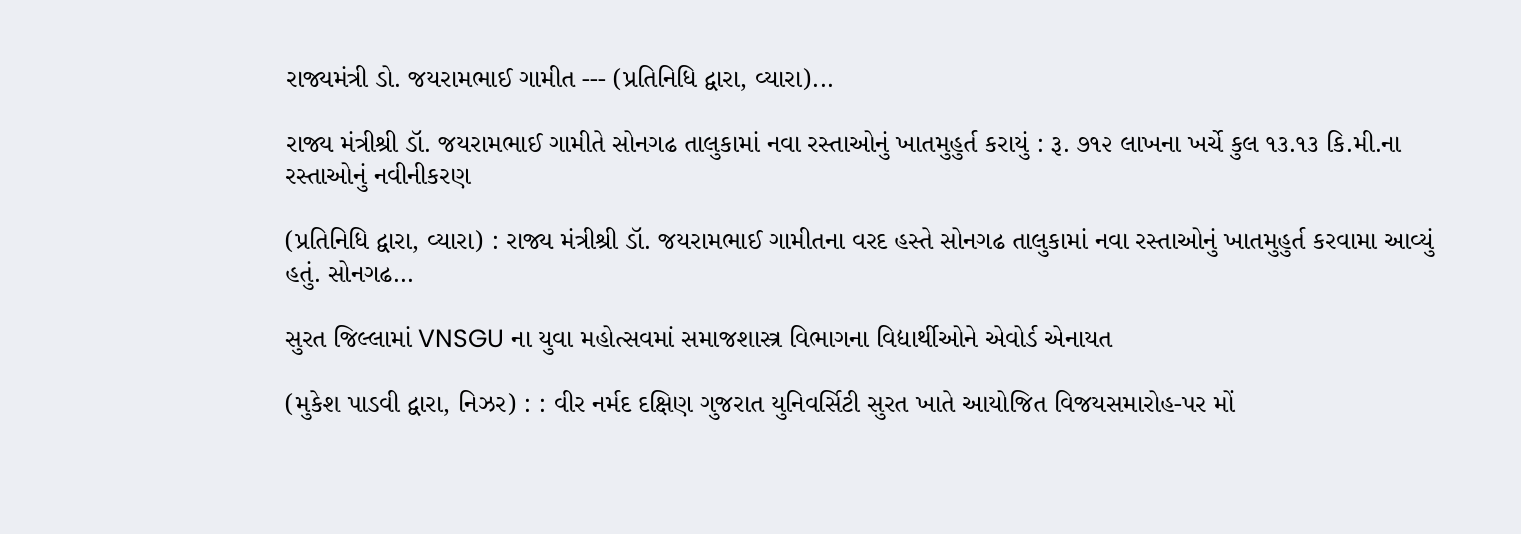રાજ્યમંત્રી ડો. જયરામભાઈ ગામીત --- (પ્રતિનિધિ દ્વારા, વ્યારા)...

રાજ્ય મંત્રીશ્રી ડૉ. જયરામભાઈ ગામીતે સોનગઢ તાલુકામાં નવા રસ્તાઓનું ખાતમુહુર્ત કરાયું : રૂ. ૭૧૨ લાખના ખર્ચે કુલ ૧૩.૧૩ કિ.મી.ના રસ્તાઓનું નવીનીકરણ

(પ્રતિનિધિ દ્વારા, વ્યારા) : રાજ્ય મંત્રીશ્રી ડૉ. જયરામભાઈ ગામીતના વરદ હસ્તે સોનગઢ તાલુકામાં નવા રસ્તાઓનું ખાતમુહુર્ત કરવામા આવ્યું હતું. સોનગઢ...

સુરત જિલ્લામાં VNSGU ના યુવા મહોત્સવમાં સમાજશાસ્ત્ર વિભાગના વિદ્યાર્થીઓને એવોર્ડ એનાયત

(મુકેશ પાડવી દ્વારા, નિઝર) : : વીર નર્મદ દક્ષિણ ગુજરાત યુનિવર્સિટી સુરત ખાતે આયોજિત વિજયસમારોહ-પર મોં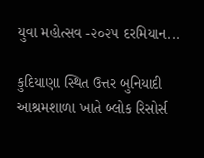યુવા મહોત્સવ -૨૦૨૫ દરમિયાન...

કુદિયાણા સ્થિત ઉત્તર બુનિયાદી આશ્રમશાળા ખાતે બ્લોક રિસોર્સ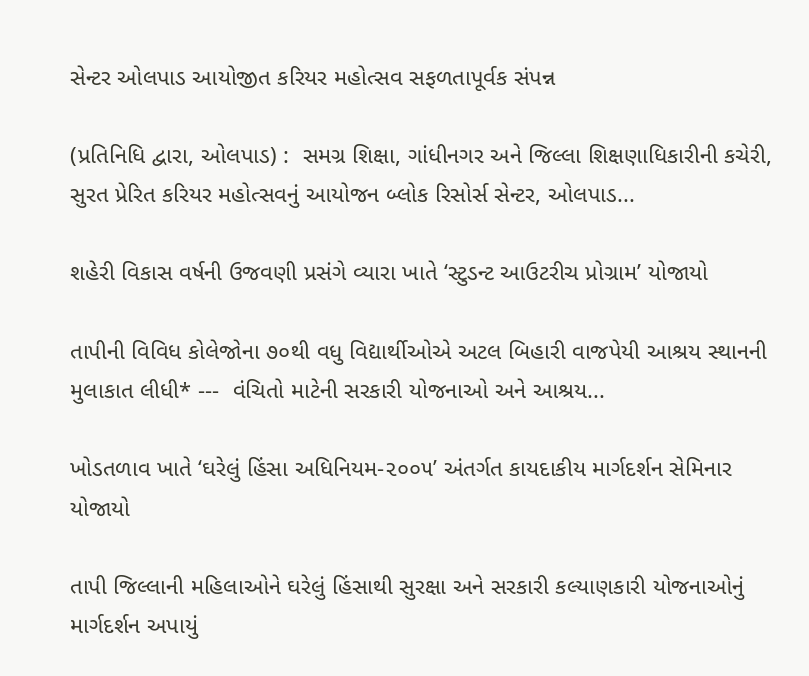સેન્ટર ઓલપાડ આયોજીત કરિયર મહોત્સવ સફળતાપૂર્વક સંપન્ન

(પ્રતિનિધિ દ્વારા, ઓલપાડ) :  સમગ્ર શિક્ષા, ગાંધીનગર અને જિલ્લા શિક્ષણાધિકારીની કચેરી, સુરત પ્રેરિત કરિયર મહોત્સવનું આયોજન બ્લોક રિસોર્સ સેન્ટર, ઓલપાડ...

શહેરી વિકાસ વર્ષની ઉજવણી પ્રસંગે વ્યારા ખાતે ‘સ્ટુડન્ટ આઉટરીચ પ્રોગ્રામ’ યોજાયો

તાપીની વિવિધ કોલેજોના ૭૦થી વધુ વિદ્યાર્થીઓએ અટલ બિહારી વાજપેયી આશ્રય સ્થાનની મુલાકાત લીધી* ---  વંચિતો માટેની સરકારી યોજનાઓ અને આશ્રય...

ખોડતળાવ ખાતે ‘ઘરેલું હિંસા અધિનિયમ-૨૦૦૫’ અંતર્ગત કાયદાકીય માર્ગદર્શન સેમિનાર યોજાયો

તાપી જિલ્લાની મહિલાઓને ઘરેલું હિંસાથી સુરક્ષા અને સરકારી કલ્યાણકારી યોજનાઓનું માર્ગદર્શન અપાયું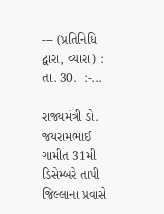--- (પ્રતિનિધિ દ્વારા, વ્યારા) : તા. 30.  :-...

રાજ્યમંત્રી ડો. જયરામભાઈ ગામીત 31મી ડિસેમ્બરે તાપી જિલ્લાના પ્રવાસે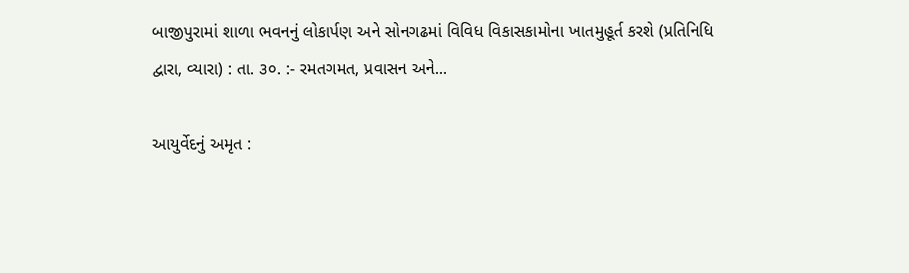બાજીપુરામાં શાળા ભવનનું લોકાર્પણ અને સોનગઢમાં વિવિધ વિકાસકામોના ખાતમુહૂર્ત કરશે (પ્રતિનિધિ દ્વારા, વ્યારા) : તા. ૩૦. :- રમતગમત, પ્રવાસન અને...

આયુર્વેદનું અમૃત :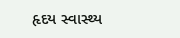હૃદય સ્વાસ્થ્ય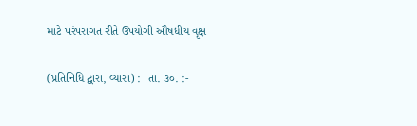માટે પરંપરાગત રીતે ઉપયોગી ઔષધીય વૃક્ષ

(પ્રતિનિધિ દ્વારા, વ્યારા) :  તા. ૩૦. :-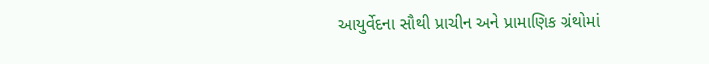આયુર્વેદના સૌથી પ્રાચીન અને પ્રામાણિક ગ્રંથોમાં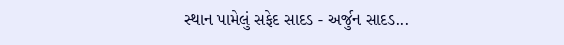સ્થાન પામેલું સફેદ સાદડ - અર્જુન સાદડ...